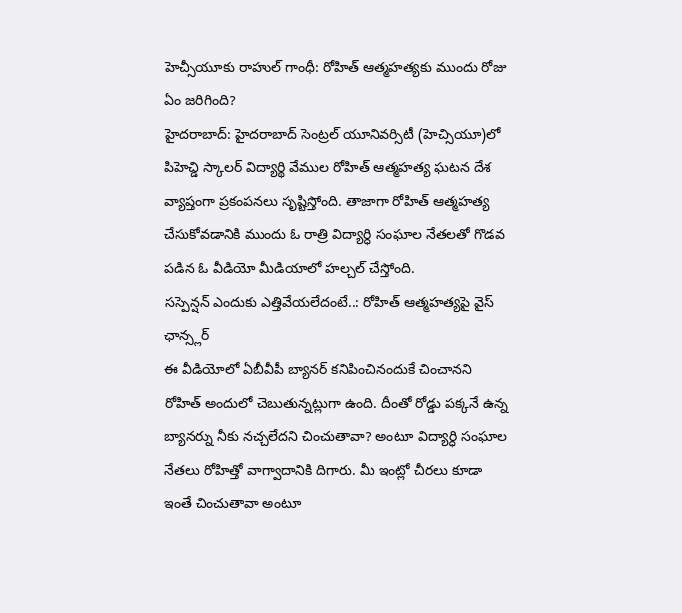హెచ్సీయూకు రాహుల్ గాంధీ: రోహిత్ ఆత్మహత్యకు ముందు రోజు ఏం జరిగింది?
హైదరాబాద్: హైదరాబాద్ సెంట్రల్ యూనివర్సిటీ (హెచ్సియూ)లో పిహెచ్డి స్కాలర్ విద్యార్థి వేముల రోహిత్ ఆత్మహత్య ఘటన దేశ వ్యాప్తంగా ప్రకంపనలు సృష్టిస్తోంది. తాజాగా రోహిత్ ఆత్మహత్య చేసుకోవడానికి ముందు ఓ రాత్రి విద్యార్ధి సంఘాల నేతలతో గొడవ పడిన ఓ వీడియో మీడియాలో హల్చల్ చేస్తోంది.
సస్పెన్షన్ ఎందుకు ఎత్తివేయలేదంటే..: రోహిత్ ఆత్మహత్యపై వైస్ ఛాన్స్లర్
ఈ వీడియోలో ఏబీవీపీ బ్యానర్ కనిపించినందుకే చించానని రోహిత్ అందులో చెబుతున్నట్లుగా ఉంది. దీంతో రోడ్డు పక్కనే ఉన్న బ్యానర్ను నీకు నచ్చలేదని చించుతావా? అంటూ విద్యార్ధి సంఘాల నేతలు రోహిత్తో వాగ్వాదానికి దిగారు. మీ ఇంట్లో చీరలు కూడా ఇంతే చించుతావా అంటూ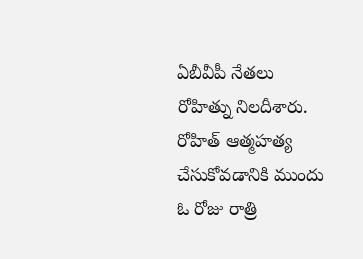ఏబీవీపీ నేతలు రోహిత్ను నిలదీశారు.
రోహిత్ ఆత్మహత్య చేసుకోవడానికి ముందు ఓ రోజు రాత్రి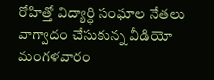రోహిత్తో విద్యార్ధి సంఘాల నేతలు వాగ్వాదం చేసుకున్న వీడియో మంగళవారం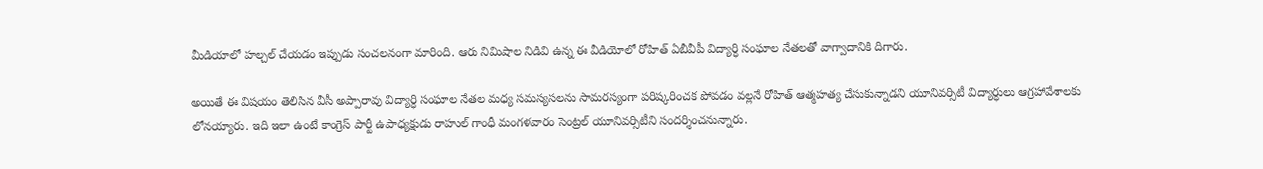మీడియాలో హల్చల్ చేయడం ఇప్పుడు సంచలనంగా మారింది. ఆరు నిమిషాల నిడివి ఉన్న ఈ వీడియోలో రోహిత్ ఏబీవీపీ విద్యార్ధి సంఘాల నేతలతో వాగ్వాదానికి దిగారు.

అయితే ఈ విషయం తెలిసిన వీసీ అప్పారావు విద్యార్ధి సంఘాల నేతల మధ్య సమస్యసలను సామరస్యంగా పరిష్కరించక పోవడం వల్లనే రోహిత్ ఆత్మహత్య చేసుకున్నాడని యూనివర్సిటీ విద్యార్ధులు ఆగ్రహావేశాలకు లోనయ్యారు. ఇది ఇలా ఉంటే కాంగ్రెస్ పార్టీ ఉపాధ్యక్షుడు రాహుల్ గాంధీ మంగళవారం సెంట్రల్ యూనివర్సిటీని సందర్శించనున్నారు.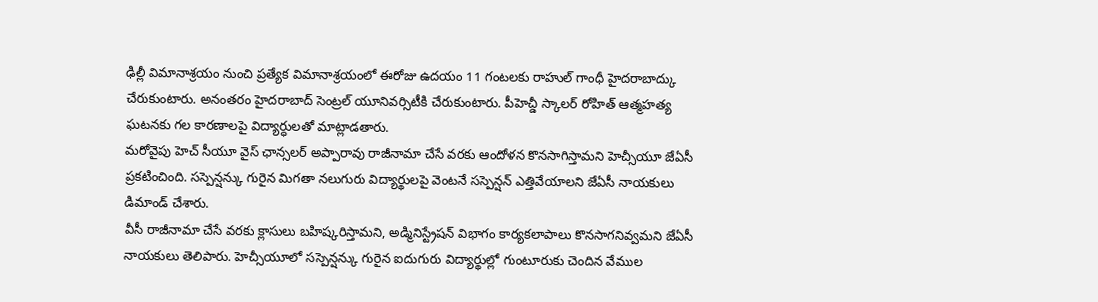ఢిల్లీ విమానాశ్రయం నుంచి ప్రత్యేక విమానాశ్రయంలో ఈరోజు ఉదయం 11 గంటలకు రాహుల్ గాంధీ హైదరాబాద్కు చేరుకుంటారు. అనంతరం హైదరాబాద్ సెంట్రల్ యూనివర్సిటీకి చేరుకుంటారు. పీహెచ్డీ స్కాలర్ రోహిత్ ఆత్మహత్య ఘటనకు గల కారణాలపై విద్యార్ధులతో మాట్లాడతారు.
మరోవైపు హెచ్ సీయూ వైస్ ఛాన్సలర్ అప్పారావు రాజీనామా చేసే వరకు ఆందోళన కొనసాగిస్తామని హెచ్సీయూ జేఏసీ ప్రకటించింది. సస్పెన్షన్కు గురైన మిగతా నలుగురు విద్యార్థులపై వెంటనే సస్పెన్షన్ ఎత్తివేయాలని జేఏసీ నాయకులు డిమాండ్ చేశారు.
వీసీ రాజీనామా చేసే వరకు క్లాసులు బహిష్కరిస్తామని, అడ్మినిస్ట్రేషన్ విభాగం కార్యకలాపాలు కొనసాగనివ్వమని జేఏసీ నాయకులు తెలిపారు. హెచ్సీయూలో సస్పెన్షన్కు గురైన ఐదుగురు విద్యార్థుల్లో గుంటూరుకు చెందిన వేముల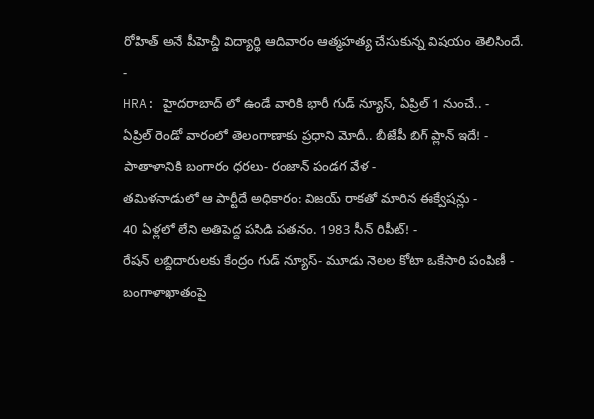రోహిత్ అనే పీహెచ్డీ విద్యార్థి ఆదివారం ఆత్మహత్య చేసుకున్న విషయం తెలిసిందే.
-
HRA: హైదరాబాద్ లో ఉండే వారికి భారీ గుడ్ న్యూస్, ఏప్రిల్ 1 నుంచే.. -
ఏప్రిల్ రెండో వారంలో తెలంగాణాకు ప్రధాని మోదీ.. బీజేపీ బిగ్ ప్లాన్ ఇదే! -
పాతాళానికి బంగారం ధరలు- రంజాన్ పండగ వేళ -
తమిళనాడులో ఆ పార్టీదే అధికారం: విజయ్ రాకతో మారిన ఈక్వేషన్లు -
40 ఏళ్లలో లేని అతిపెద్ద పసిడి పతనం. 1983 సీన్ రిపీట్! -
రేషన్ లబ్దిదారులకు కేంద్రం గుడ్ న్యూస్- మూడు నెలల కోటా ఒకేసారి పంపిణీ -
బంగాళాఖాతంపై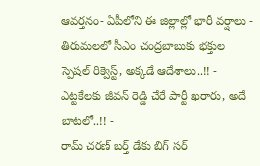ఆవర్తనం- ఏపీలోని ఈ జిల్లాల్లో భారీ వర్షాలు -
తిరుమలలో సీఎం చంద్రబాబుకు భక్తుల స్పెషల్ రిక్వెస్ట్, అక్కడే ఆదేశాలు..!! -
ఎట్టకేలకు జీవన్ రెడ్డి చేరే పార్టీ ఖరారు, అదే బాటలో..!! -
రామ్ చరణ్ బర్త్ డేకు బిగ్ సర్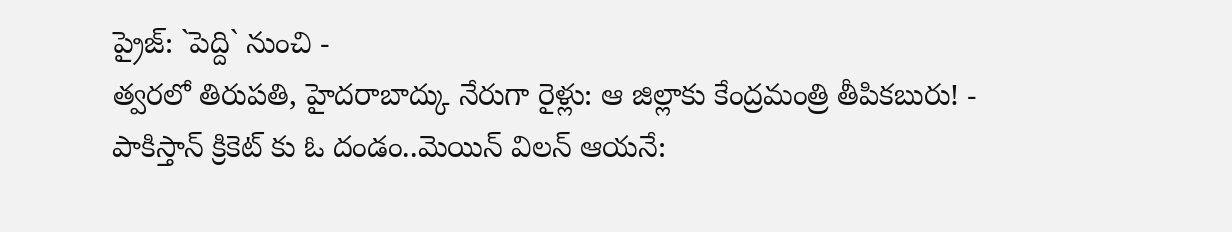ప్రైజ్: `పెద్ది` నుంచి -
త్వరలో తిరుపతి, హైదరాబాద్కు నేరుగా రైళ్లు: ఆ జిల్లాకు కేంద్రమంత్రి తీపికబురు! -
పాకిస్తాన్ క్రికెట్ కు ఓ దండం..మెయిన్ విలన్ ఆయనే: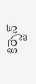కిర్స్టెన్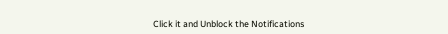Click it and Unblock the Notifications